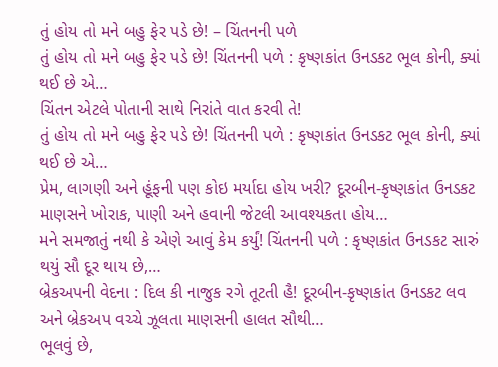તું હોય તો મને બહુ ફેર પડે છે! – ચિંતનની પળે
તું હોય તો મને બહુ ફેર પડે છે! ચિંતનની પળે : કૃષ્ણકાંત ઉનડકટ ભૂલ કોની, ક્યાં થઈ છે એ…
ચિંતન એટલે પોતાની સાથે નિરાંતે વાત કરવી તે!
તું હોય તો મને બહુ ફેર પડે છે! ચિંતનની પળે : કૃષ્ણકાંત ઉનડકટ ભૂલ કોની, ક્યાં થઈ છે એ…
પ્રેમ, લાગણી અને હૂંફની પણ કોઇ મર્યાદા હોય ખરી? દૂરબીન-કૃષ્ણકાંત ઉનડકટ માણસને ખોરાક, પાણી અને હવાની જેટલી આવશ્યકતા હોય…
મને સમજાતું નથી કે એણે આવું કેમ કર્યું! ચિંતનની પળે : કૃષ્ણકાંત ઉનડકટ સારું થયું સૌ દૂર થાય છે,…
બ્રેકઅપની વેદના : દિલ કી નાજુક રગે તૂટતી હૈ! દૂરબીન-કૃષ્ણકાંત ઉનડકટ લવ અને બ્રેકઅપ વચ્ચે ઝૂલતા માણસની હાલત સૌથી…
ભૂલવું છે,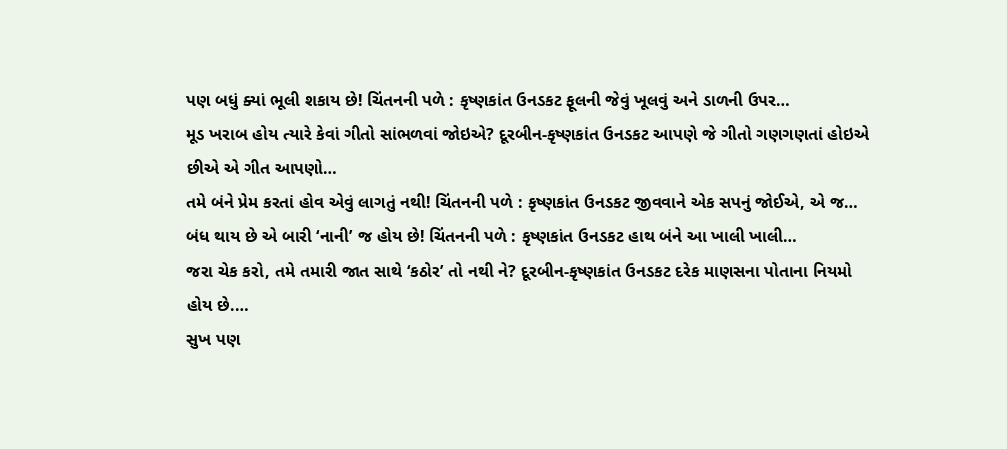પણ બધું ક્યાં ભૂલી શકાય છે! ચિંતનની પળે : કૃષ્ણકાંત ઉનડકટ ફૂલની જેવું ખૂલવું અને ડાળની ઉપર…
મૂડ ખરાબ હોય ત્યારે કેવાં ગીતો સાંભળવાં જોઇએ? દૂરબીન-કૃષ્ણકાંત ઉનડકટ આપણે જે ગીતો ગણગણતાં હોઇએ છીએ એ ગીત આપણો…
તમે બંને પ્રેમ કરતાં હોવ એવું લાગતું નથી! ચિંતનની પળે : કૃષ્ણકાંત ઉનડકટ જીવવાને એક સપનું જોઈએ, એ જ…
બંધ થાય છે એ બારી ‘નાની’ જ હોય છે! ચિંતનની પળે : કૃષ્ણકાંત ઉનડકટ હાથ બંને આ ખાલી ખાલી…
જરા ચેક કરો, તમે તમારી જાત સાથે ‘કઠોર’ તો નથી ને? દૂરબીન-કૃષ્ણકાંત ઉનડકટ દરેક માણસના પોતાના નિયમો હોય છે.…
સુખ પણ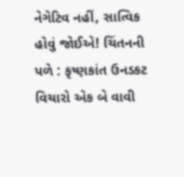નેગેટિવ નહીં, સાત્વિક હોવું જોઈએ! ચિંતનની પળે : કૃષ્ણકાંત ઉનડકટ વિચારો એક બે વાવી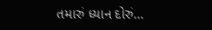તમારું ધ્યાન દોરું…